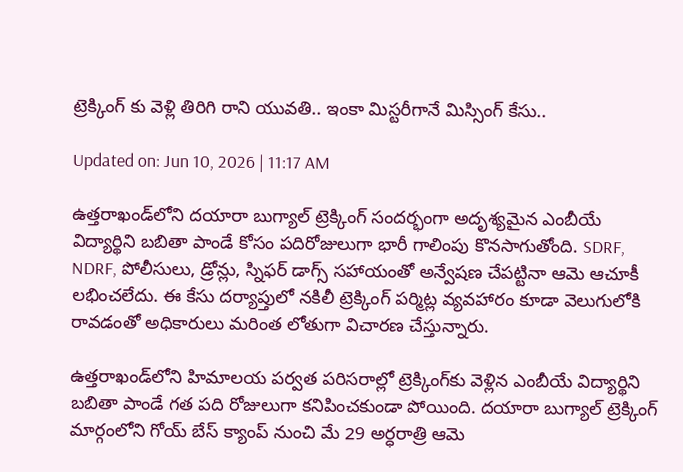ట్రెక్కింగ్‌ కు వెళ్లి తిరిగి రాని యువతి.. ఇంకా మిస్టరీగానే మిస్సింగ్‌ కేసు..

Updated on: Jun 10, 2026 | 11:17 AM

ఉత్తరాఖండ్‌లోని దయారా బుగ్యాల్ ట్రెక్కింగ్ సందర్భంగా అదృశ్యమైన ఎంబీయే విద్యార్థిని బబితా పాండే కోసం పదిరోజులుగా భారీ గాలింపు కొనసాగుతోంది. SDRF, NDRF, పోలీసులు, డ్రోన్లు, స్నిఫర్ డాగ్స్ సహాయంతో అన్వేషణ చేపట్టినా ఆమె ఆచూకీ లభించలేదు. ఈ కేసు దర్యాప్తులో నకిలీ ట్రెక్కింగ్ పర్మిట్ల వ్యవహారం కూడా వెలుగులోకి రావడంతో అధికారులు మరింత లోతుగా విచారణ చేస్తున్నారు.

ఉత్తరాఖండ్‌లోని హిమాలయ పర్వత పరిసరాల్లో ట్రెక్కింగ్‌కు వెళ్లిన ఎంబీయే విద్యార్థిని బబితా పాండే గత పది రోజులుగా కనిపించకుండా పోయింది. దయారా బుగ్యాల్ ట్రెక్కింగ్ మార్గంలోని గోయ్ బేస్ క్యాంప్ నుంచి మే 29 అర్ధరాత్రి ఆమె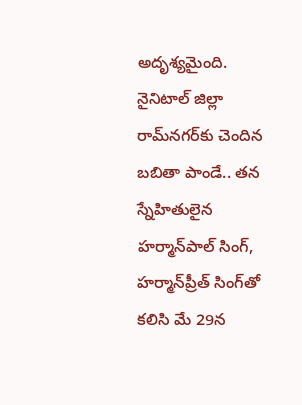అదృశ్యమైంది. నైనిటాల్ జిల్లా రామ్‌నగర్‌కు చెందిన బబితా పాండే.. తన స్నేహితులైన హర్మాన్‌పాల్ సింగ్, హర్మాన్‌ప్రీత్ సింగ్‌తో కలిసి మే 29న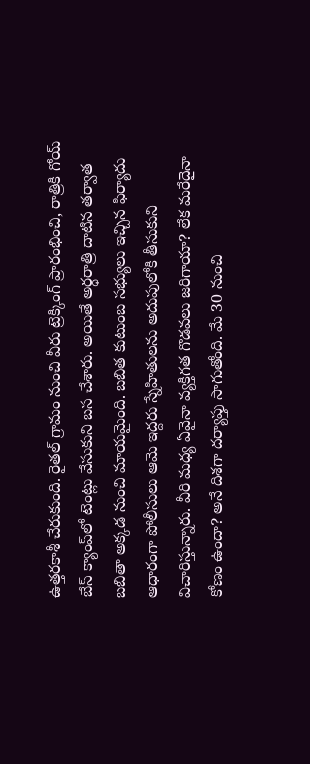ఉత్తరకాశీ చేరుకుంది. రైతల్ గ్రామం నుంచి వీరు ట్రెక్కింగ్ ప్రారంభించి, రాత్రికి గోయ్ బేస్ క్యాంప్‌లో టెంట్లు వేసుకుని బస చేశారు. అయితే అర్ధరాత్రి దాటిన తర్వాత బబితా అక్కడ నుంచి మాయమైంది. బబిత కుటుంబ సభ్యులు ఇచ్చిన ఫిర్యాదు ఆధారంగా పోలీసులు ఆమె ఇద్దరు స్నేహితులను అదుపులోకి తీసుకుని విచారిస్తున్నారు. వీరి మధ్య ఏవైనా వ్యక్తిగత గొడవలు జరిగాయా? లేక మరేదైనా కోణం ఉందా? అనే దిశగా దర్యాప్తు సాగుతోంది. మే 30 నుంచి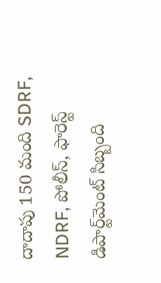దాదాపు 150 మంది SDRF, NDRF, పోలీస్, ఫారెస్ట్ డిపార్ట్‌మెంట్ సిబ్బంది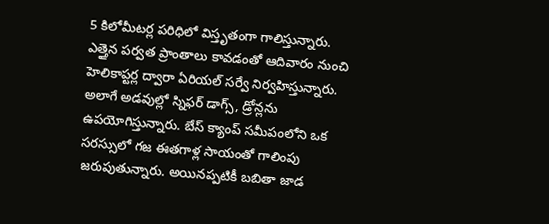5 కిలోమీటర్ల పరిధిలో విస్తృతంగా గాలిస్తున్నారు. ఎత్తైన పర్వత ప్రాంతాలు కావడంతో ఆదివారం నుంచి హెలికాప్టర్ల ద్వారా ఏరియల్ సర్వే నిర్వహిస్తున్నారు. అలాగే అడవుల్లో స్నిఫర్ డాగ్స్, డ్రోన్లను ఉపయోగిస్తున్నారు. బేస్ క్యాంప్ సమీపంలోని ఒక సరస్సులో గజ ఈతగాళ్ల సాయంతో గాలింపు జరుపుతున్నారు. అయినప్పటికీ బబితా జాడ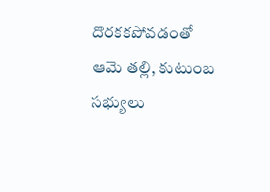దొరకకపోవడంతో ఆమె తల్లి, కుటుంబ సభ్యులు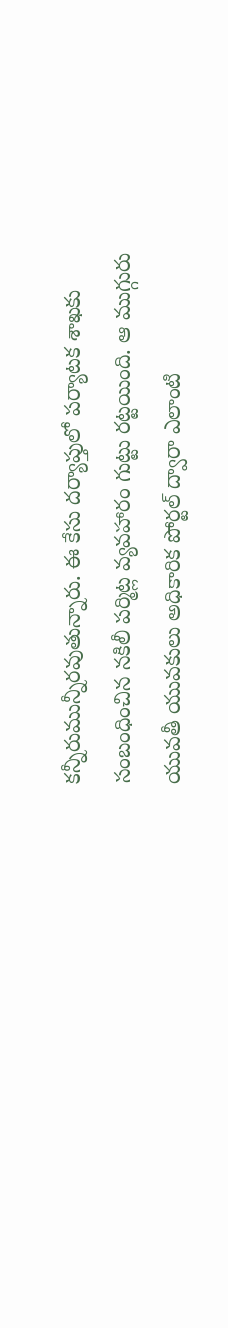కన్నీరుమున్నీరవుతున్నారు. ఈ కేసు దర్యాప్తులో పర్యాటక శాఖకు సంబంధించిన నకిలీ పర్మిట్ల వ్యవహారం గుట్టు రట్టయింది. ఆ ముగ్గురు యువతీ యువకులు అధికారిక పోర్టల్ ద్వారా ఎలాంటి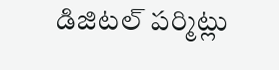డిజిటల్ పర్మిట్లు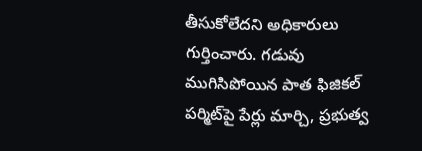తీసుకోలేదని అధికారులు గుర్తించారు. గడువు ముగిసిపోయిన పాత ఫిజికల్ పర్మిట్‌పై పేర్లు మార్చి, ప్రభుత్వ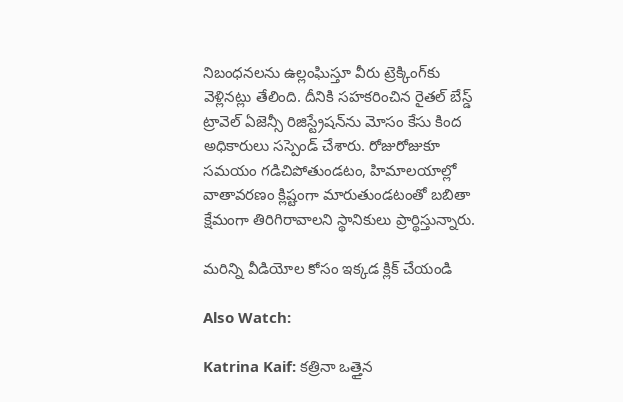నిబంధనలను ఉల్లంఘిస్తూ వీరు ట్రెక్కింగ్‌కు వెళ్లినట్లు తేలింది. దీనికి సహకరించిన రైతల్ బేస్డ్ ట్రావెల్ ఏజెన్సీ రిజిస్ట్రేషన్‌ను మోసం కేసు కింద అధికారులు సస్పెండ్ చేశారు. రోజురోజుకూ సమయం గడిచిపోతుండటం, హిమాలయాల్లో వాతావరణం క్లిష్టంగా మారుతుండటంతో బబితా క్షేమంగా తిరిగిరావాలని స్థానికులు ప్రార్థిస్తున్నారు.

మరిన్ని వీడియోల కోసం ఇక్కడ క్లిక్ చేయండి

Also Watch:

Katrina Kaif: కత్రినా ఒత్తైన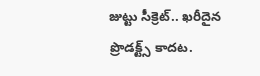జుట్టు సీక్రెట్‌.. ఖరీదైన ప్రొడక్ట్స్‌ కాదట.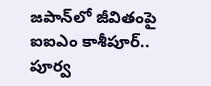జపాన్‌లో జీవితంపై ఐఐఎం కాశీపూర్‌.. పూర్వ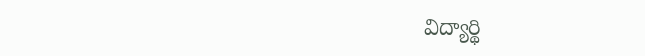విద్యార్థి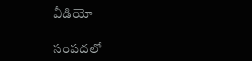వీడియో

సంపదలో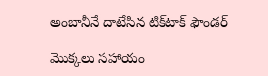అంబానీనే దాటేసిన టిక్‌టాక్‌ ఫౌండర్‌

మొక్కలు సహాయం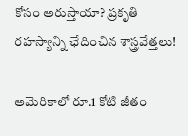కోసం అరుస్తాయా? ప్రకృతి రహస్యాన్ని ఛేదించిన శాస్త్రవేత్తలు!

అమెరికాలో రూ.1 కోటి జీతం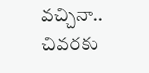వచ్చినా.. చివరకు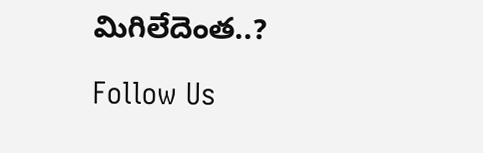మిగిలేదెంత..?

Follow Us